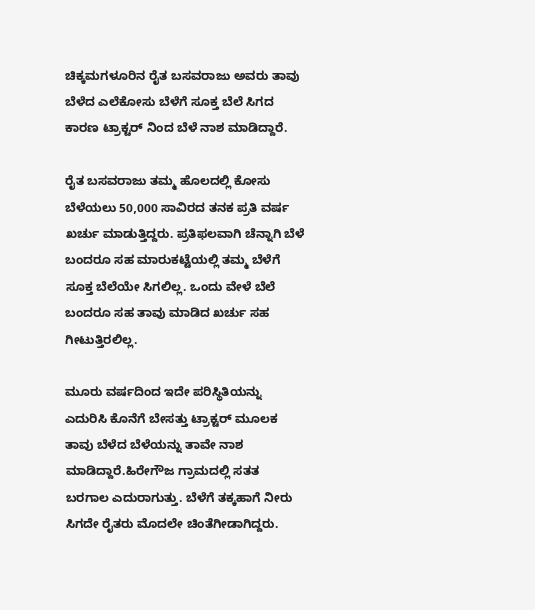ಚಿಕ್ಕಮಗಳೂರಿನ ರೈತ ಬಸವರಾಜು ಅವರು ತಾವು ಬೆಳೆದ ಎಲೆಕೋಸು ಬೆಳೆಗೆ ಸೂಕ್ತ ಬೆಲೆ ಸಿಗದ ಕಾರಣ ಟ್ರಾಕ್ಟರ್ ನಿಂದ ಬೆಳೆ ನಾಶ ಮಾಡಿದ್ದಾರೆ.

ರೈತ ಬಸವರಾಜು ತಮ್ಮ ಹೊಲದಲ್ಲಿ ಕೋಸು ಬೆಳೆಯಲು 50,000 ಸಾವಿರದ ತನಕ ಪ್ರತಿ ವರ್ಷ ಖರ್ಚು ಮಾಡುತ್ತಿದ್ದರು. ಪ್ರತಿಫಲವಾಗಿ ಚೆನ್ನಾಗಿ ಬೆಳೆ ಬಂದರೂ ಸಹ ಮಾರುಕಟ್ಟೆಯಲ್ಲಿ ತಮ್ಮ ಬೆಳೆಗೆ ಸೂಕ್ತ ಬೆಲೆಯೇ ಸಿಗಲಿಲ್ಲ. ಒಂದು ವೇಳೆ ಬೆಲೆ ಬಂದರೂ ಸಹ ತಾವು ಮಾಡಿದ ಖರ್ಚು ಸಹ ಗೀಟುತ್ತಿರಲಿಲ್ಲ.

ಮೂರು ವರ್ಷದಿಂದ ಇದೇ ಪರಿಸ್ಥಿತಿಯನ್ನು ಎದುರಿಸಿ ಕೊನೆಗೆ ಬೇಸತ್ತು ಟ್ರಾಕ್ಟರ್ ಮೂಲಕ ತಾವು ಬೆಳೆದ ಬೆಳೆಯನ್ನು ತಾವೇ ನಾಶ ಮಾಡಿದ್ದಾರೆ.ಹಿರೇಗೌಜ ಗ್ರಾಮದಲ್ಲಿ ಸತತ ಬರಗಾಲ ಎದುರಾಗುತ್ತು. ಬೆಳೆಗೆ ತಕ್ಕಹಾಗೆ ನೀರು ಸಿಗದೇ ರೈತರು ಮೊದಲೇ ಚಿಂತೆಗೀಡಾಗಿದ್ದರು.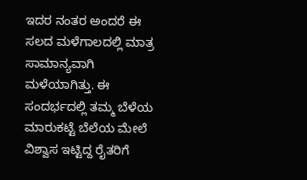ಇದರ ನಂತರ ಅಂದರೆ ಈ ಸಲದ ಮಳೆಗಾಲದಲ್ಲಿ ಮಾತ್ರ ಸಾಮಾನ್ಯವಾಗಿ ಮಳೆಯಾಗಿತ್ತು. ಈ ಸಂದರ್ಭದಲ್ಲಿ ತಮ್ಮ ಬೆಳೆಯ ಮಾರುಕಟ್ಟೆ ಬೆಲೆಯ ಮೇಲೆ ವಿಶ್ವಾಸ ಇಟ್ಟಿದ್ದ ರೈತರಿಗೆ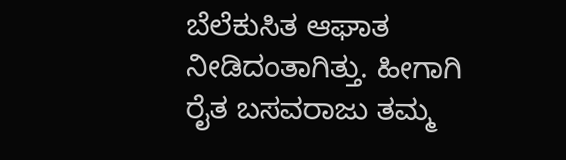ಬೆಲೆಕುಸಿತ ಆಘಾತ ನೀಡಿದಂತಾಗಿತ್ತು. ಹೀಗಾಗಿ ರೈತ ಬಸವರಾಜು ತಮ್ಮ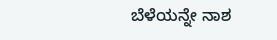ಬೆಳೆಯನ್ನೇ ನಾಶ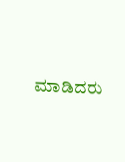ಮಾಡಿದರು